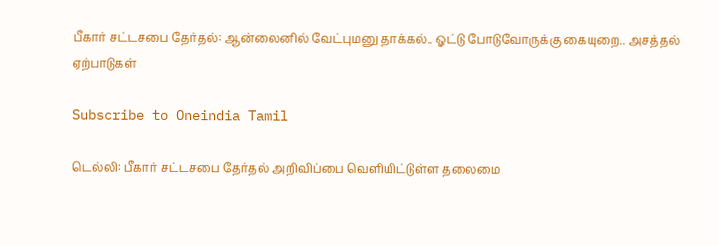பீகார் சட்டசபை தேர்தல்: ஆன்லைனில் வேட்புமனு தாக்கல்.. ஓட்டு போடுவோருக்கு கையுறை.. அசத்தல் ஏற்பாடுகள்

Subscribe to Oneindia Tamil

டெல்லி: பீகார் சட்டசபை தேர்தல் அறிவிப்பை வெளியிட்டுள்ள தலைமை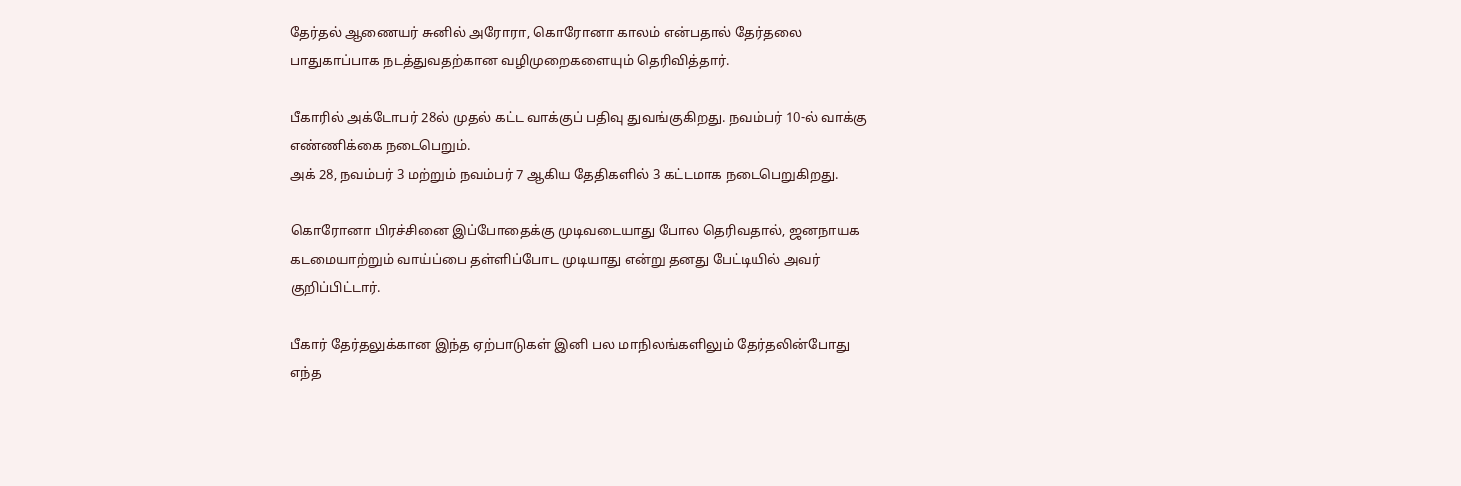தேர்தல் ஆணையர் சுனில் அரோரா, கொரோனா காலம் என்பதால் தேர்தலை பாதுகாப்பாக நடத்துவதற்கான வழிமுறைகளையும் தெரிவித்தார்.

பீகாரில் அக்டோபர் 28ல் முதல் கட்ட வாக்குப் பதிவு துவங்குகிறது. நவம்பர் 10-ல் வாக்கு எண்ணிக்கை நடைபெறும்.
அக் 28, நவம்பர் 3 மற்றும் நவம்பர் 7 ஆகிய தேதிகளில் 3 கட்டமாக நடைபெறுகிறது.

கொரோனா பிரச்சினை இப்போதைக்கு முடிவடையாது போல தெரிவதால், ஜனநாயக கடமையாற்றும் வாய்ப்பை தள்ளிப்போட முடியாது என்று தனது பேட்டியில் அவர் குறிப்பிட்டார்.

பீகார் தேர்தலுக்கான இந்த ஏற்பாடுகள் இனி பல மாநிலங்களிலும் தேர்தலின்போது எந்த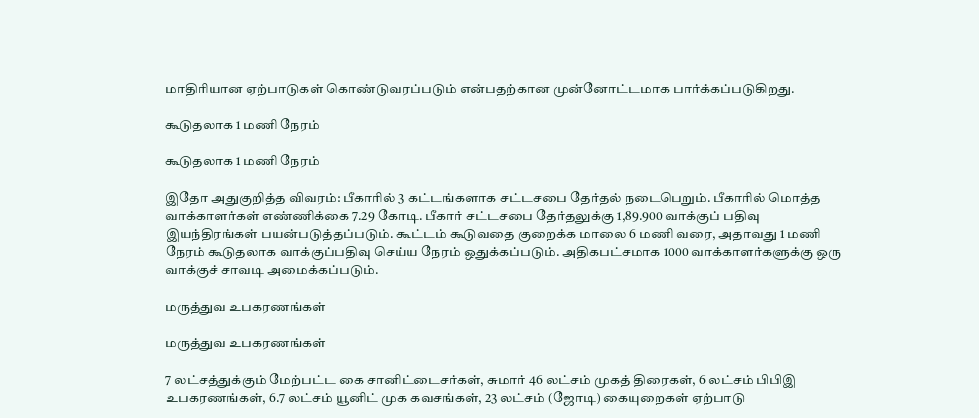மாதிரியான ஏற்பாடுகள் கொண்டுவரப்படும் என்பதற்கான முன்னோட்டமாக பார்க்கப்படுகிறது.

கூடுதலாக 1 மணி நேரம்

கூடுதலாக 1 மணி நேரம்

இதோ அதுகுறித்த விவரம்: பீகாரில் 3 கட்டங்களாக சட்டசபை தேர்தல் நடைபெறும். பீகாரில் மொத்த வாக்காளர்கள் எண்ணிக்கை 7.29 கோடி. பீகார் சட்டசபை தேர்தலுக்கு 1,89.900 வாக்குப் பதிவு இயந்திரங்கள் பயன்படுத்தப்படும். கூட்டம் கூடுவதை குறைக்க மாலை 6 மணி வரை, அதாவது 1 மணி நேரம் கூடுதலாக வாக்குப்பதிவு செய்ய நேரம் ஒதுக்கப்படும். அதிகபட்சமாக 1000 வாக்காளர்களுக்கு ஒரு வாக்குச் சாவடி அமைக்கப்படும்.

மருத்துவ உபகரணங்கள்

மருத்துவ உபகரணங்கள்

7 லட்சத்துக்கும் மேற்பட்ட கை சானிட்டைசர்கள், சுமார் 46 லட்சம் முகத் திரைகள், 6 லட்சம் பிபிஇ உபகரணங்கள், 6.7 லட்சம் யூனிட் முக கவசங்கள், 23 லட்சம் (ஜோடி) கையுறைகள் ஏற்பாடு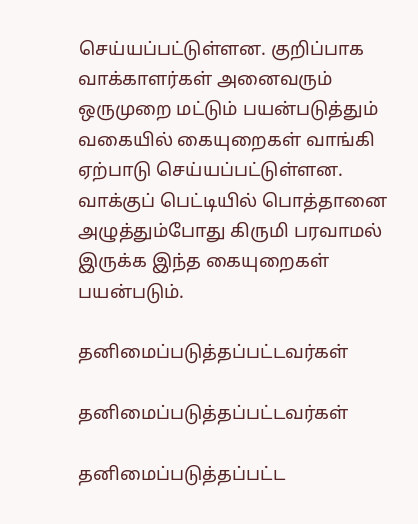செய்யப்பட்டுள்ளன. குறிப்பாக வாக்காளர்கள் அனைவரும் ஒருமுறை மட்டும் பயன்படுத்தும் வகையில் கையுறைகள் வாங்கி ஏற்பாடு செய்யப்பட்டுள்ளன. வாக்குப் பெட்டியில் பொத்தானை அழுத்தும்போது கிருமி பரவாமல் இருக்க இந்த கையுறைகள் பயன்படும்.

தனிமைப்படுத்தப்பட்டவர்கள்

தனிமைப்படுத்தப்பட்டவர்கள்

தனிமைப்படுத்தப்பட்ட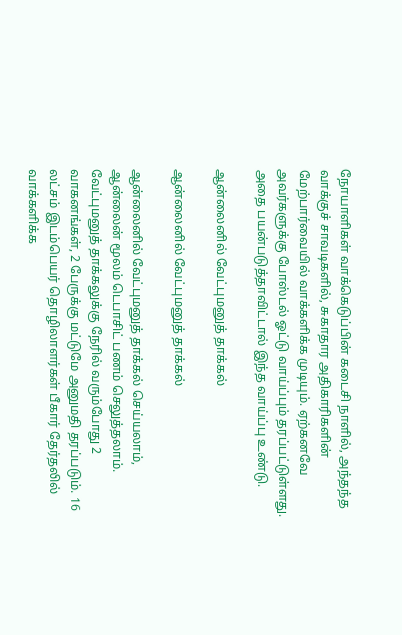நோயாளிகள் வாக்கெடுப்பின் கடைசி நாளில், அந்தந்த வாக்குச் சாவடிகளில், சுகாதார அதிகாரிகளின் மேற்பார்வையில் வாக்களிக்க முடியும். ஏற்கனவே அவர்களுக்கு போஸ்டல் ஓட்டு வாய்ப்பும் தரப்பட்டுள்ளது. அதை பயன்படுத்தாவிட்டால் இந்த வாய்ப்பு உண்டு.

ஆன்லைனில் வேட்புமனுத் தாக்கல்

ஆன்லைனில் வேட்புமனுத் தாக்கல்

ஆன்லைனில் வேட்புமனுத் தாக்கல் செய்யலாம், ஆன்லைன் மூலம் டெபாசிட் பணம் செலுத்தலாம். வேட்புமனுத் தாக்கலுக்கு நேரில் வரும்போது 2 வாகனங்கள், 2 பேருக்கு மட்டுமே அனுமதி தரப்படும். 16 லட்சம் இடம்பெயர் தொழிலாளர்கள் பீகார் தேர்தலில் வாக்களிக்க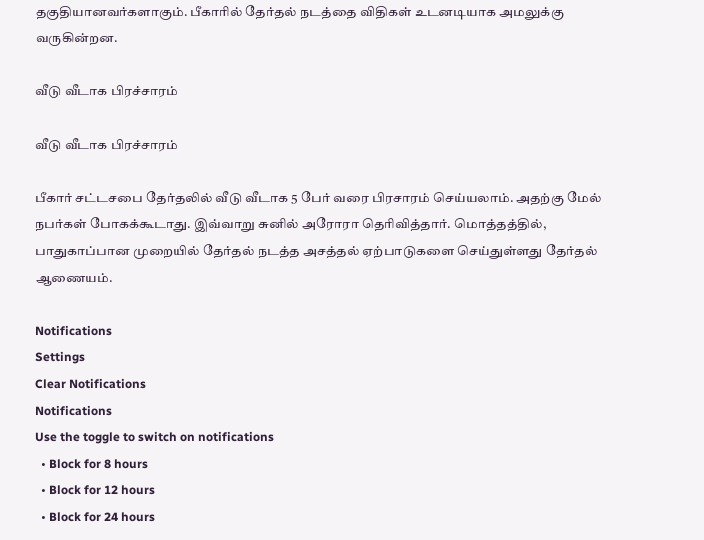தகுதியானவர்களாகும். பீகாரில் தேர்தல் நடத்தை விதிகள் உடனடியாக அமலுக்கு வருகின்றன.

வீடு வீடாக பிரச்சாரம்

வீடு வீடாக பிரச்சாரம்

பீகார் சட்டசபை தேர்தலில் வீடு வீடாக 5 பேர் வரை பிரசாரம் செய்யலாம். அதற்கு மேல் நபர்கள் போகக்கூடாது. இவ்வாறு சுனில் அரோரா தெரிவித்தார். மொத்தத்தில், பாதுகாப்பான முறையில் தேர்தல் நடத்த அசத்தல் ஏற்பாடுகளை செய்துள்ளது தேர்தல் ஆணையம்.

Notifications
Settings
Clear Notifications
Notifications
Use the toggle to switch on notifications
  • Block for 8 hours
  • Block for 12 hours
  • Block for 24 hours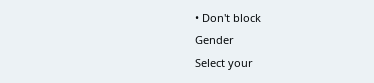• Don't block
Gender
Select your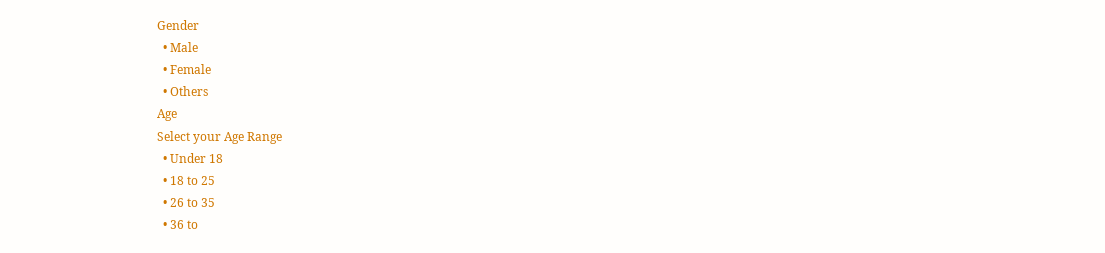Gender
  • Male
  • Female
  • Others
Age
Select your Age Range
  • Under 18
  • 18 to 25
  • 26 to 35
  • 36 to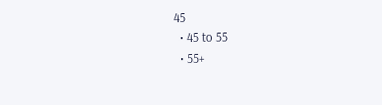45
  • 45 to 55
  • 55+